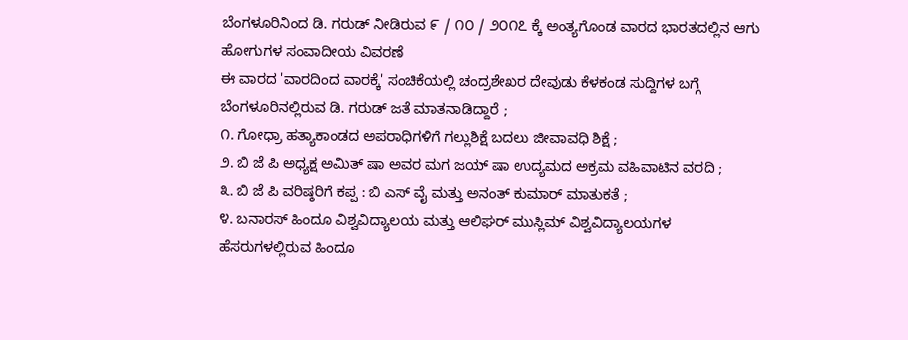ಬೆಂಗಳೂರಿನಿಂದ ಡಿ. ಗರುಡ್ ನೀಡಿರುವ ೯ / ೧೦ / ೨೦೧೭ ಕ್ಕೆ ಅಂತ್ಯಗೊಂಡ ವಾರದ ಭಾರತದಲ್ಲಿನ ಆಗು ಹೋಗುಗಳ ಸಂವಾದೀಯ ವಿವರಣೆ
ಈ ವಾರದ 'ವಾರದಿಂದ ವಾರಕ್ಕೆ' ಸಂಚಿಕೆಯಲ್ಲಿ ಚಂದ್ರಶೇಖರ ದೇವುಡು ಕೆಳಕಂಡ ಸುದ್ದಿಗಳ ಬಗ್ಗೆ ಬೆಂಗಳೂರಿನಲ್ಲಿರುವ ಡಿ. ಗರುಡ್ ಜತೆ ಮಾತನಾಡಿದ್ದಾರೆ ;
೧. ಗೋಧ್ರಾ ಹತ್ಯಾಕಾಂಡದ ಅಪರಾಧಿಗಳಿಗೆ ಗಲ್ಲುಶಿಕ್ಷೆ ಬದಲು ಜೀವಾವಧಿ ಶಿಕ್ಷೆ ;
೨. ಬಿ ಜೆ ಪಿ ಅಧ್ಯಕ್ಷ ಅಮಿತ್ ಷಾ ಅವರ ಮಗ ಜಯ್ ಷಾ ಉದ್ಯಮದ ಅಕ್ರಮ ವಹಿವಾಟಿನ ವರದಿ ;
೩. ಬಿ ಜೆ ಪಿ ವರಿಷ್ಠರಿಗೆ ಕಪ್ಪ : ಬಿ ಎಸ್ ವೈ ಮತ್ತು ಅನಂತ್ ಕುಮಾರ್ ಮಾತುಕತೆ ;
೪. ಬನಾರಸ್ ಹಿಂದೂ ವಿಶ್ವವಿದ್ಯಾಲಯ ಮತ್ತು ಆಲಿಘರ್ ಮುಸ್ಲಿಮ್ ವಿಶ್ವವಿದ್ಯಾಲಯಗಳ ಹೆಸರುಗಳಲ್ಲಿರುವ ಹಿಂದೂ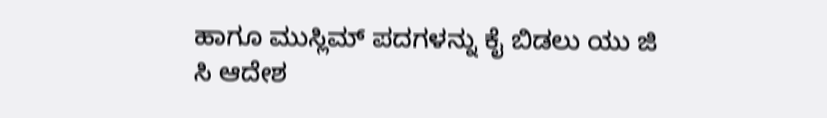ಹಾಗೂ ಮುಸ್ಲಿಮ್ ಪದಗಳನ್ನು ಕೈ ಬಿಡಲು ಯು ಜಿ ಸಿ ಆದೇಶ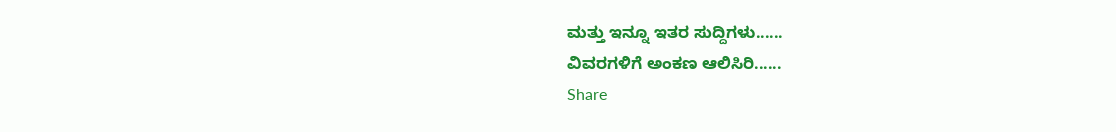ಮತ್ತು ಇನ್ನೂ ಇತರ ಸುದ್ದಿಗಳು......
ವಿವರಗಳಿಗೆ ಅಂಕಣ ಆಲಿಸಿರಿ......
Share